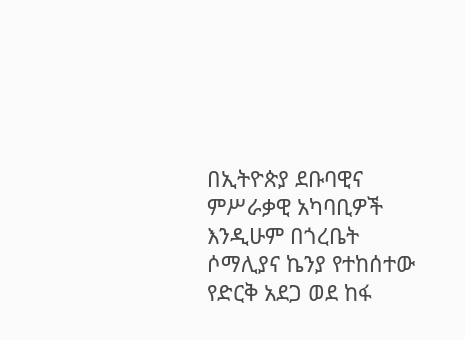በኢትዮጵያ ደቡባዊና ምሥራቃዊ አካባቢዎች እንዲሁም በጎረቤት ሶማሊያና ኬንያ የተከሰተው የድርቅ አደጋ ወደ ከፋ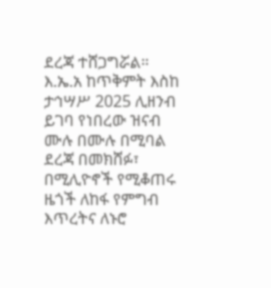ደረጃ ተሸጋግሯል። እ.ኤ.አ ከጥቅምት እስከ ታኅሣሥ 2025 ሊዘንብ ይገባ የነበረው ዝናብ ሙሉ በሙሉ በሚባል ደረጃ በመክሸፉ፣ በሚሊዮኖች የሚቆጠሩ ዜጎች ለከፋ የምግብ እጥረትና ለኑሮ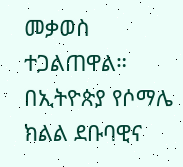መቃወስ ተጋልጠዋል። በኢትዮጵያ የሶማሌ ክልል ደቡባዊና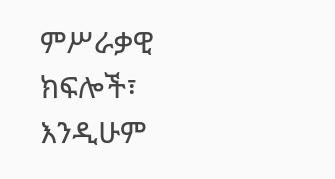ምሥራቃዊ ክፍሎች፣ እንዲሁም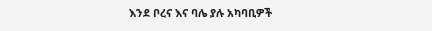እንደ ቦረና እና ባሌ ያሉ አካባቢዎች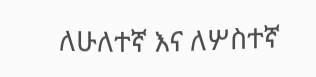ለሁለተኛ እና ለሦስተኛ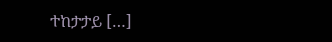ተከታታይ […]